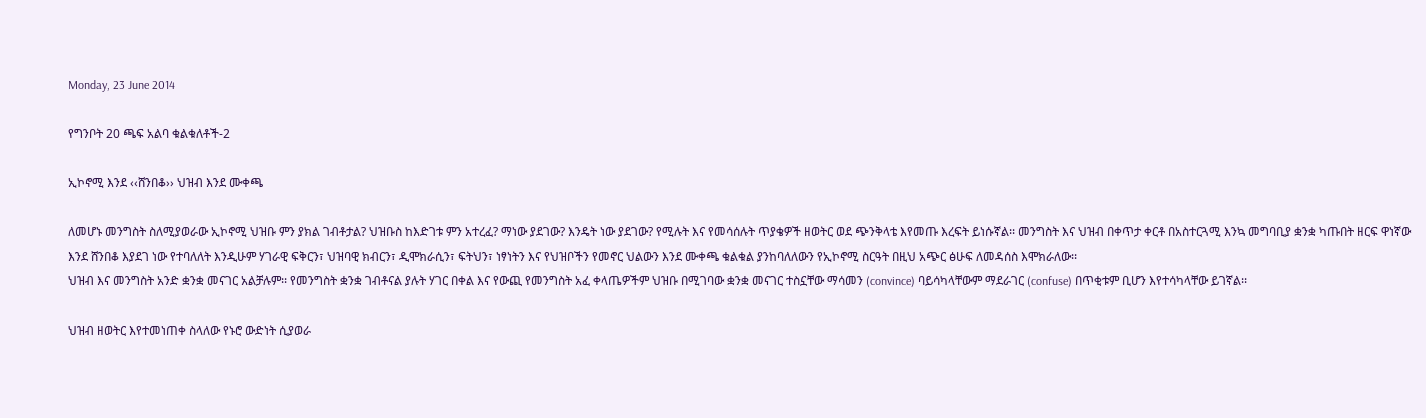Monday, 23 June 2014

የግንቦት 20 ጫፍ አልባ ቁልቁለቶች-2

ኢኮኖሚ እንደ ‹‹ሸንበቆ›› ህዝብ እንደ ሙቀጫ

ለመሆኑ መንግስት ስለሚያወራው ኢኮኖሚ ህዝቡ ምን ያክል ገብቶታል? ህዝቡስ ከእድገቱ ምን አተረፈ? ማነው ያደገው? እንዴት ነው ያደገው? የሚሉት እና የመሳሰሉት ጥያቄዎች ዘወትር ወደ ጭንቅላቴ እየመጡ እረፍት ይነሱኛል፡፡ መንግስት እና ህዝብ በቀጥታ ቀርቶ በአስተርጓሚ እንኳ መግባቢያ ቋንቋ ካጡበት ዘርፍ ዋነኛው እንደ ሸንበቆ እያደገ ነው የተባለለት እንዲሁም ሃገራዊ ፍቅርን፣ ህዝባዊ ክብርን፣ ዲሞክራሲን፣ ፍትህን፣ ነፃነትን እና የህዝቦችን የመኖር ህልውን እንደ ሙቀጫ ቁልቁል ያንከባለለውን የኢኮኖሚ ስርዓት በዚህ አጭር ፅሁፍ ለመዳሰስ እሞክራለው፡፡
ህዝብ እና መንግስት አንድ ቋንቋ መናገር አልቻሉም፡፡ የመንግስት ቋንቋ ገብቶናል ያሉት ሃገር በቀል እና የውጪ የመንግስት አፈ ቀላጤዎችም ህዝቡ በሚገባው ቋንቋ መናገር ተስኗቸው ማሳመን (convince) ባይሳካላቸውም ማደራገር (confuse) በጥቂቱም ቢሆን እየተሳካላቸው ይገኛል፡፡

ህዝብ ዘወትር እየተመነጠቀ ስላለው የኑሮ ውድነት ሲያወራ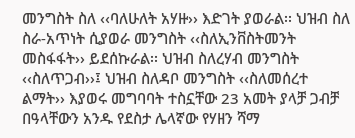መንግስት ስለ ‹‹ባለሁለት አሃዙ›› እድገት ያወራል፡፡ ህዝብ ስለ ስራ-አጥነት ሲያወራ መንግስት ‹‹ስለኢንቨስትመንት መስፋፋት›› ይደሰኩራል፡፡ ህዝብ ስለረሃብ መንግስት ‹‹ስለጥጋብ››፤ ህዝብ ስለዳቦ መንግስት ‹‹ስለመሰረተ ልማት›› እያወሩ መግባባት ተስኗቸው 23 አመት ያላቻ ጋብቻ በዓላቸውን አንዱ የደስታ ሌላኛው የሃዘን ሻማ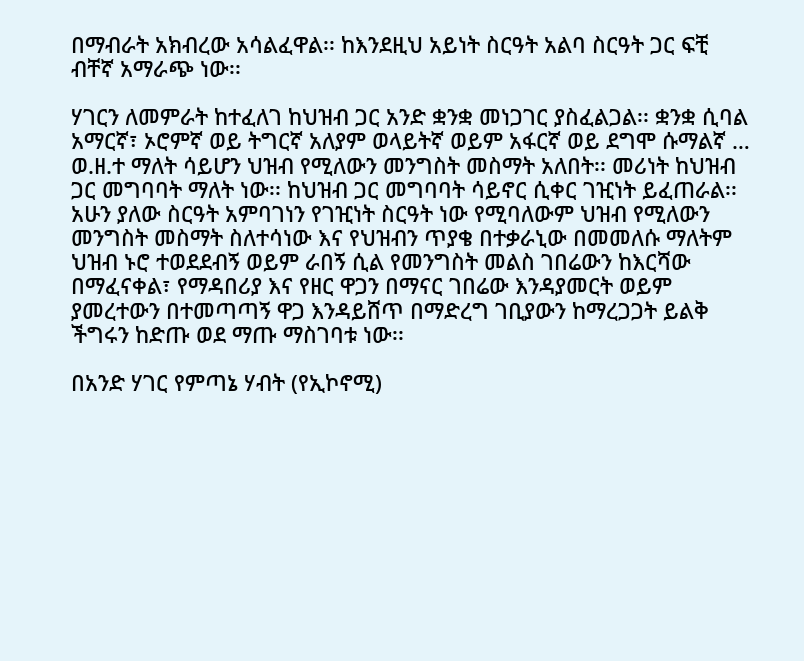በማብራት አክብረው አሳልፈዋል፡፡ ከእንደዚህ አይነት ስርዓት አልባ ስርዓት ጋር ፍቺ ብቸኛ አማራጭ ነው፡፡

ሃገርን ለመምራት ከተፈለገ ከህዝብ ጋር አንድ ቋንቋ መነጋገር ያስፈልጋል፡፡ ቋንቋ ሲባል አማርኛ፣ ኦሮምኛ ወይ ትግርኛ አለያም ወላይትኛ ወይም አፋርኛ ወይ ደግሞ ሱማልኛ … ወ.ዘ.ተ ማለት ሳይሆን ህዝብ የሚለውን መንግስት መስማት አለበት፡፡ መሪነት ከህዝብ ጋር መግባባት ማለት ነው፡፡ ከህዝብ ጋር መግባባት ሳይኖር ሲቀር ገዢነት ይፈጠራል፡፡ አሁን ያለው ስርዓት አምባገነን የገዢነት ስርዓት ነው የሚባለውም ህዝብ የሚለውን መንግስት መስማት ስለተሳነው እና የህዝብን ጥያቄ በተቃራኒው በመመለሱ ማለትም ህዝብ ኑሮ ተወደደብኝ ወይም ራበኝ ሲል የመንግስት መልስ ገበሬውን ከእርሻው በማፈናቀል፣ የማዳበሪያ እና የዘር ዋጋን በማናር ገበሬው እንዳያመርት ወይም ያመረተውን በተመጣጣኝ ዋጋ እንዳይሸጥ በማድረግ ገቢያውን ከማረጋጋት ይልቅ ችግሩን ከድጡ ወደ ማጡ ማስገባቱ ነው፡፡

በአንድ ሃገር የምጣኔ ሃብት (የኢኮኖሚ)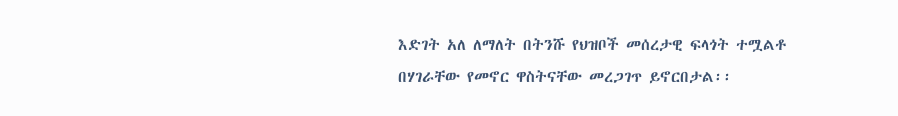እድገት አለ ለማለት በትንሹ የህዝቦች መሰረታዊ ፍላጎት ተሟልቶ በሃገራቸው የመኖር ዋስትናቸው መረጋገጥ ይኖርበታል፡፡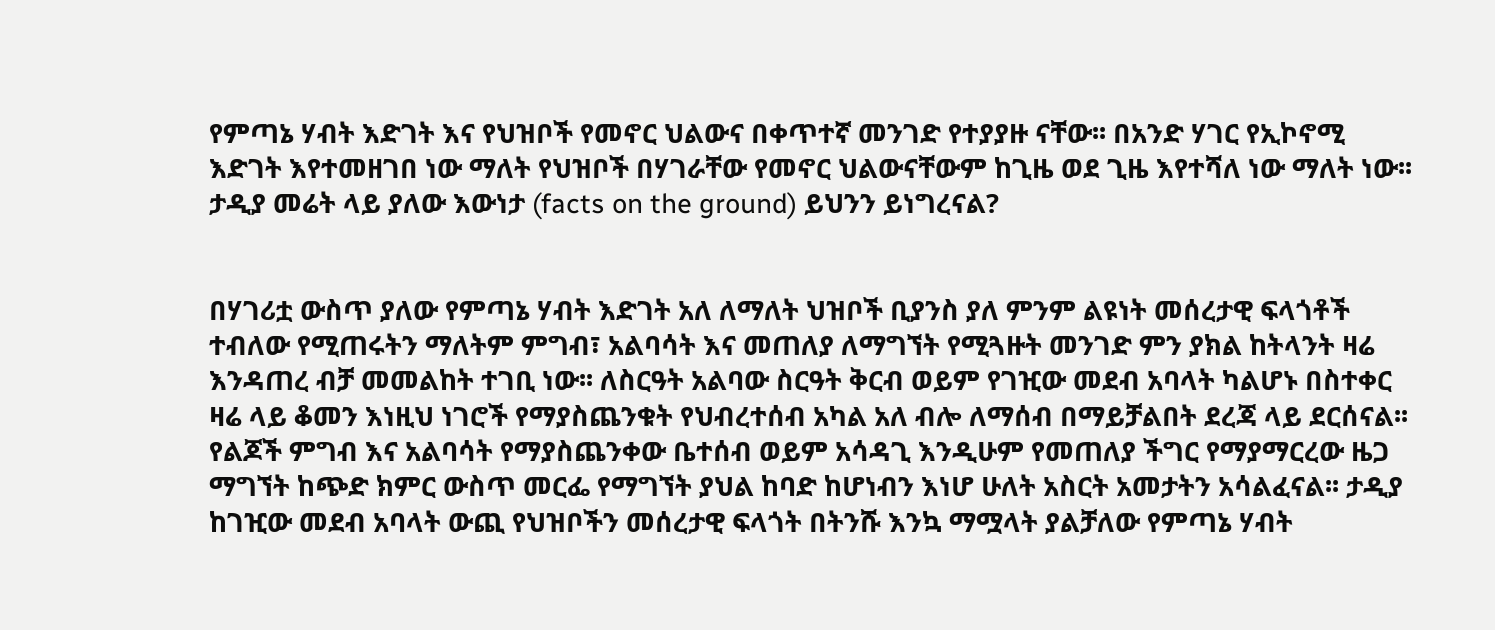የምጣኔ ሃብት እድገት እና የህዝቦች የመኖር ህልውና በቀጥተኛ መንገድ የተያያዙ ናቸው፡፡ በአንድ ሃገር የኢኮኖሚ እድገት እየተመዘገበ ነው ማለት የህዝቦች በሃገራቸው የመኖር ህልውናቸውም ከጊዜ ወደ ጊዜ እየተሻለ ነው ማለት ነው፡፡ ታዲያ መሬት ላይ ያለው እውነታ (facts on the ground) ይህንን ይነግረናል?


በሃገሪቷ ውስጥ ያለው የምጣኔ ሃብት እድገት አለ ለማለት ህዝቦች ቢያንስ ያለ ምንም ልዩነት መሰረታዊ ፍላጎቶች ተብለው የሚጠሩትን ማለትም ምግብ፣ አልባሳት እና መጠለያ ለማግኘት የሚጓዙት መንገድ ምን ያክል ከትላንት ዛሬ እንዳጠረ ብቻ መመልከት ተገቢ ነው፡፡ ለስርዓት አልባው ስርዓት ቅርብ ወይም የገዢው መደብ አባላት ካልሆኑ በስተቀር ዛሬ ላይ ቆመን እነዚህ ነገሮች የማያስጨንቁት የህብረተሰብ አካል አለ ብሎ ለማሰብ በማይቻልበት ደረጃ ላይ ደርሰናል፡፡
የልጆች ምግብ እና አልባሳት የማያስጨንቀው ቤተሰብ ወይም አሳዳጊ እንዲሁም የመጠለያ ችግር የማያማርረው ዜጋ ማግኘት ከጭድ ክምር ውስጥ መርፌ የማግኘት ያህል ከባድ ከሆነብን እነሆ ሁለት አስርት አመታትን አሳልፈናል፡፡ ታዲያ ከገዢው መደብ አባላት ውጪ የህዝቦችን መሰረታዊ ፍላጎት በትንሹ እንኳ ማሟላት ያልቻለው የምጣኔ ሃብት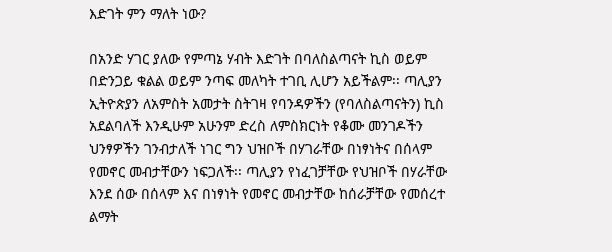እድገት ምን ማለት ነው?

በአንድ ሃገር ያለው የምጣኔ ሃብት እድገት በባለስልጣናት ኪስ ወይም በድንጋይ ቁልል ወይም ንጣፍ መለካት ተገቢ ሊሆን አይችልም፡፡ ጣሊያን ኢትዮጵያን ለአምስት አመታት ስትገዛ የባንዳዎችን (የባለስልጣናትን) ኪስ አደልባለች እንዲሁም አሁንም ድረስ ለምስክርነት የቆሙ መንገዶችን ህንፃዎችን ገንብታለች ነገር ግን ህዝቦች በሃገራቸው በነፃነትና በሰላም የመኖር መብታቸውን ነፍጋለች፡፡ ጣሊያን የነፈገቻቸው የህዝቦች በሃራቸው እንደ ሰው በሰላም እና በነፃነት የመኖር መብታቸው ከሰራቻቸው የመሰረተ ልማት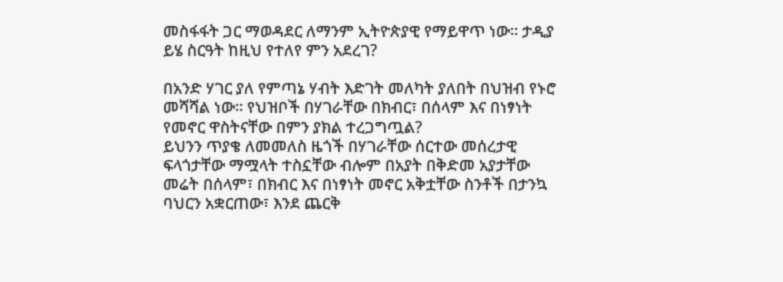መስፋፋት ጋር ማወዳደር ለማንም ኢትዮጵያዊ የማይዋጥ ነው፡፡ ታዲያ ይሄ ስርዓት ከዚህ የተለየ ምን አደረገ?

በአንድ ሃገር ያለ የምጣኔ ሃብት እድገት መለካት ያለበት በህዝብ የኑሮ መሻሻል ነው፡፡ የህዝቦች በሃገራቸው በክብር፣ በሰላም እና በነፃነት የመኖር ዋስትናቸው በምን ያክል ተረጋግጧል?
ይህንን ጥያቄ ለመመለስ ዜጎች በሃገራቸው ሰርተው መሰረታዊ ፍላጎታቸው ማሟላት ተስኗቸው ብሎም በአያት በቅድመ አያታቸው መሬት በሰላም፣ በክብር እና በነፃነት መኖር አቅቷቸው ስንቶች በታንኳ ባህርን አቋርጠው፣ እንደ ጨርቅ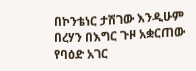በኮንቴነር ታሽገው እንዲሁም በረሃን በእግር ጉዞ አቋርጠው የባዕድ አገር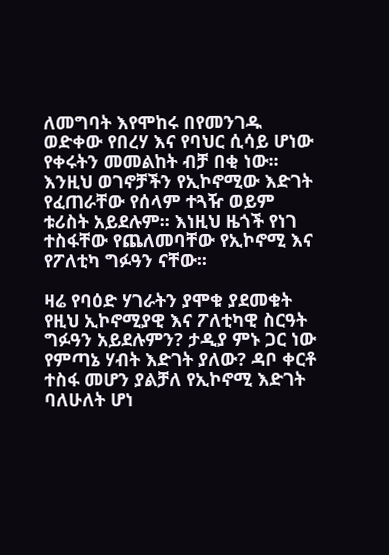ለመግባት እየሞከሩ በየመንገዱ ወድቀው የበረሃ እና የባህር ሲሳይ ሆነው የቀሩትን መመልከት ብቻ በቂ ነው፡፡ እንዚህ ወገኖቻችን የኢኮኖሚው እድገት የፈጠራቸው የሰላም ተጓዥ ወይም ቱሪስት አይደሉም፡፡ እነዚህ ዜጎች የነገ ተስፋቸው የጨለመባቸው የኢኮኖሚ እና የፖለቲካ ግፉዓን ናቸው፡፡

ዛሬ የባዕድ ሃገራትን ያሞቁ ያደመቁት የዚህ ኢኮኖሚያዊ እና ፖለቲካዊ ስርዓት ግፉዓን አይደሉምን? ታዲያ ምኑ ጋር ነው የምጣኔ ሃብት እድገት ያለው? ዳቦ ቀርቶ ተስፋ መሆን ያልቻለ የኢኮኖሚ እድገት ባለሁለት ሆነ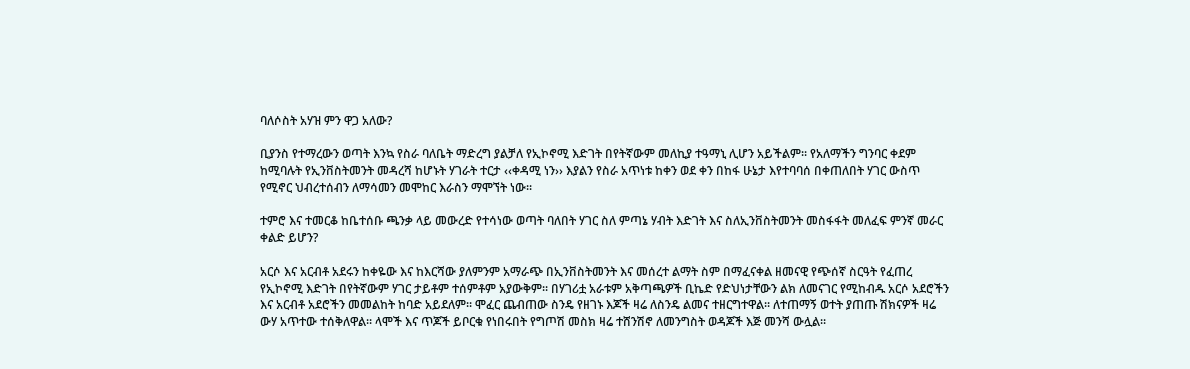ባለሶስት አሃዝ ምን ዋጋ አለው?

ቢያንስ የተማረውን ወጣት እንኳ የስራ ባለቤት ማድረግ ያልቻለ የኢኮኖሚ እድገት በየትኛውም መለኪያ ተዓማኒ ሊሆን አይችልም፡፡ የአለማችን ግንባር ቀደም ከሚባሉት የኢንቨስትመንት መዳረሻ ከሆኑት ሃገራት ተርታ ‹‹ቀዳሚ ነን›› እያልን የስራ አጥነቱ ከቀን ወደ ቀን በከፋ ሁኔታ እየተባባሰ በቀጠለበት ሃገር ውስጥ የሚኖር ህብረተሰብን ለማሳመን መሞከር እራስን ማሞኘት ነው፡፡

ተምሮ እና ተመርቆ ከቤተሰቡ ጫንቃ ላይ መውረድ የተሳነው ወጣት ባለበት ሃገር ስለ ምጣኔ ሃብት እድገት እና ስለኢንቨስትመንት መስፋፋት መለፈፍ ምንኛ መራር ቀልድ ይሆን?

አርሶ እና አርብቶ አደሩን ከቀዬው እና ከእርሻው ያለምንም አማራጭ በኢንቨስትመንት እና መሰረተ ልማት ስም በማፈናቀል ዘመናዊ የጭሰኛ ስርዓት የፈጠረ የኢኮኖሚ እድገት በየትኛውም ሃገር ታይቶም ተሰምቶም አያውቅም፡፡ በሃገሪቷ አራቱም አቅጣጫዎች ቢኬድ የድህነታቸውን ልክ ለመናገር የሚከብዱ አርሶ አደሮችን እና አርብቶ አደሮችን መመልከት ከባድ አይደለም፡፡ ሞፈር ጨብጠው ስንዴ የዘገኑ እጆች ዛሬ ለስንዴ ልመና ተዘርግተዋል፡፡ ለተጠማኝ ወተት ያጠጡ ሽክናዎች ዛሬ ውሃ አጥተው ተሰቅለዋል፡፡ ላሞች እና ጥጆች ይቦርቁ የነበሩበት የግጦሽ መስክ ዛሬ ተሸንሽኖ ለመንግስት ወዳጆች እጅ መንሻ ውሏል፡፡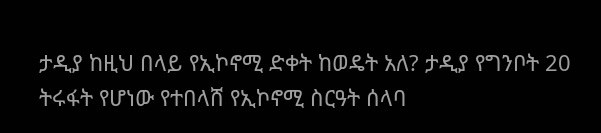ታዲያ ከዚህ በላይ የኢኮኖሚ ድቀት ከወዴት አለ? ታዲያ የግንቦት 20 ትሩፋት የሆነው የተበላሸ የኢኮኖሚ ስርዓት ሰላባ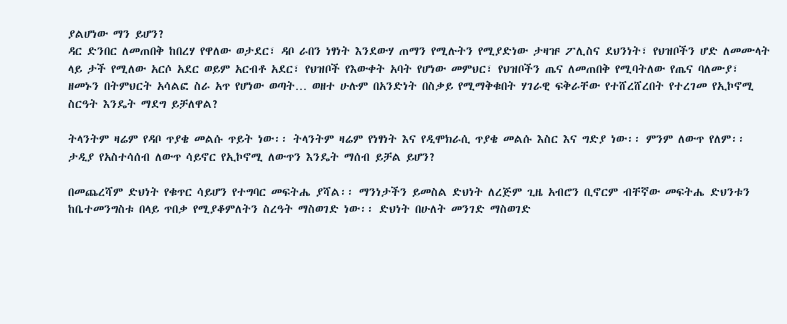ያልሆነው ማን ይሆን?
ዳር ድንበር ለመጠበቅ ከበረሃ የዋለው ወታደር፣ ዳቦ ራበን ነፃነት እንደውሃ ጠማን የሚሉትን የሚያድነው ታዛዡ ፖሊስና ደህንነት፣ የህዝቦችን ሆድ ለመሙላት ላይ ታች የሚለው አርሶ አደር ወይም አርብቶ አደር፣ የህዝቦች የእውቀት አባት የሆነው መምህር፣ የህዝቦችን ጤና ለመጠበቅ የሚባትለው የጤና ባለሙያ፣ ዘመኑን በትምህርት አሳልፎ ስራ አጥ የሆነው ወጣት… ወዘተ ሁሉም በአንድነት በስቃይ የሚማቅቁበት ሃገራዊ ፍቅራቸው የተሸረሸረበት የተረገመ የኢኮኖሚ ስርዓት እንዴት ማደግ ይቻለዋል?

ትላንትም ዛሬም የዳቦ ጥያቄ መልሱ ጥይት ነው፡፡ ትላንትም ዛሬም የነፃነት እና የዲሞክራሲ ጥያቄ መልሱ እስር እና ግድያ ነው፡፡ ምንም ለውጥ የለም፡፡ ታዲያ የአስተሳሰብ ለውጥ ሳይኖር የኢኮኖሚ ለውጥን እንዴት ማሰብ ይቻል ይሆን?

በመጨረሻም ድህነት የቁጥር ሳይሆን የተግባር መፍትሔ ያሻል፡፡ ማንነታችን ይመስል ድህነት ለረጅም ጊዜ አብሮን ቢኖርም ብቸኛው መፍትሔ ድህንቱን ከቤተመንግስቱ በላይ ጥበቃ የሚያቆምለትን ስረዓት ማስወገድ ነው፡፡ ድህነት በሁለት መንገድ ማስወገድ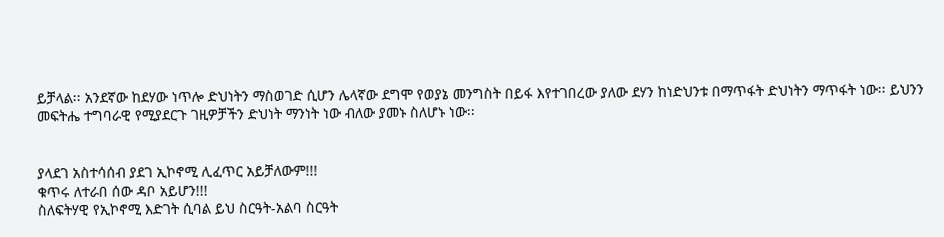ይቻላል፡፡ አንደኛው ከደሃው ነጥሎ ድህነትን ማስወገድ ሲሆን ሌላኛው ደግሞ የወያኔ መንግስት በይፋ እየተገበረው ያለው ደሃን ከነድህንቱ በማጥፋት ድህነትን ማጥፋት ነው፡፡ ይህንን መፍትሔ ተግባራዊ የሚያደርጉ ገዚዎቻችን ድህነት ማንነት ነው ብለው ያመኑ ስለሆኑ ነው፡፡


ያላደገ አስተሳሰብ ያደገ ኢኮኖሚ ሊፈጥር አይቻለውም!!!
ቁጥሩ ለተራበ ሰው ዳቦ አይሆን!!!
ስለፍትሃዊ የኢኮኖሚ እድገት ሲባል ይህ ስርዓት-አልባ ስርዓት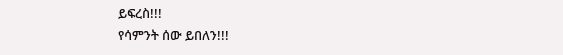ይፍረስ!!!
የሳምንት ሰው ይበለን!!!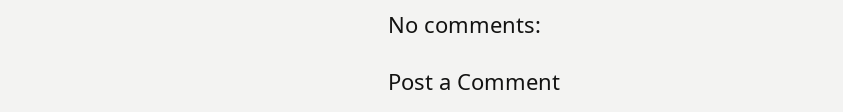No comments:

Post a Comment